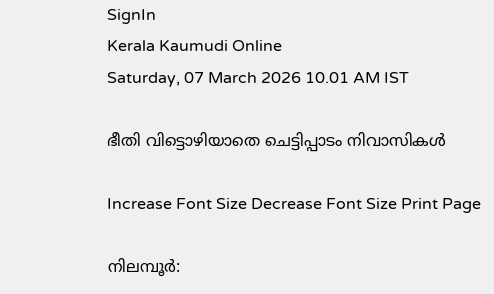SignIn
Kerala Kaumudi Online
Saturday, 07 March 2026 10.01 AM IST

ഭീതി വിട്ടൊഴിയാതെ ചെട്ടിപ്പാടം നിവാസികൾ

Increase Font Size Decrease Font Size Print Page

നിലമ്പൂർ: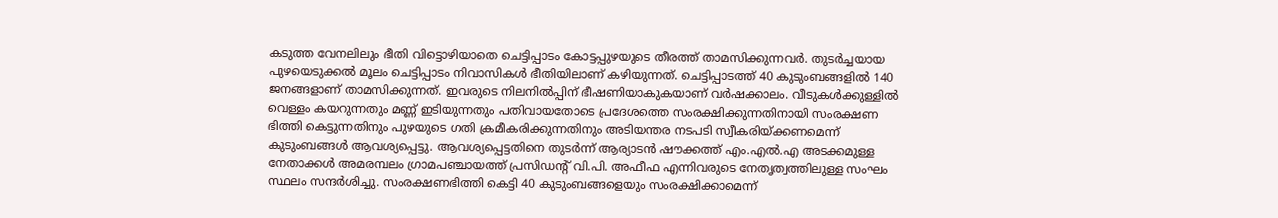കടുത്ത വേനലിലും ഭീതി വിട്ടൊഴിയാതെ ചെട്ടിപ്പാടം കോട്ടപ്പുഴയുടെ തീരത്ത് താമസിക്കുന്നവർ. തുടർച്ചയായ പുഴയെടുക്കൽ മൂലം ചെട്ടിപ്പാടം നിവാസികൾ ഭീതിയിലാണ് കഴിയുന്നത്. ചെട്ടിപ്പാടത്ത് 40 കുടുംബങ്ങളിൽ 140 ജനങ്ങളാണ് താമസിക്കുന്നത്. ഇവരുടെ നിലനിൽപ്പിന് ഭീഷണിയാകുകയാണ് വർഷക്കാലം. വീടുകൾക്കുള്ളിൽ വെള്ളം കയറുന്നതും മണ്ണ് ഇടിയുന്നതും പതിവായതോടെ പ്രദേശത്തെ സംരക്ഷിക്കുന്നതിനായി സംരക്ഷണ ഭിത്തി കെട്ടുന്നതിനും പുഴയുടെ ഗതി ക്രമീകരിക്കുന്നതിനും അടിയന്തര നടപടി സ്വീകരിയ്ക്കണമെന്ന് കുടുംബങ്ങൾ ആവശ്യപ്പെട്ടു. ആവശ്യപ്പെട്ടതിനെ തുടർന്ന് ആര്യാടൻ ഷൗക്കത്ത് എം.എൽ.എ അടക്കമുള്ള നേതാക്കൾ അമരമ്പലം ഗ്രാമപഞ്ചായത്ത് പ്രസിഡന്റ് വി.പി. അഫീഫ എന്നിവരുടെ നേതൃത്വത്തിലുള്ള സംഘം സ്ഥലം സന്ദർശിച്ചു. സംരക്ഷണഭിത്തി കെട്ടി 40 കുടുംബങ്ങളെയും സംരക്ഷിക്കാമെന്ന്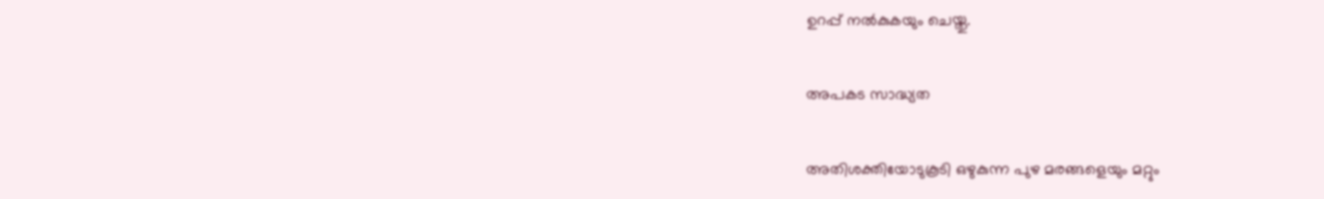ഉറപ്പ് നൽകുകയും ചെയ്തു.

അപകട സാദ്ധ്യത

അതിശക്തിയോടുകൂടി ഒഴുകുന്ന പുഴ മരങ്ങളെയും മറ്റും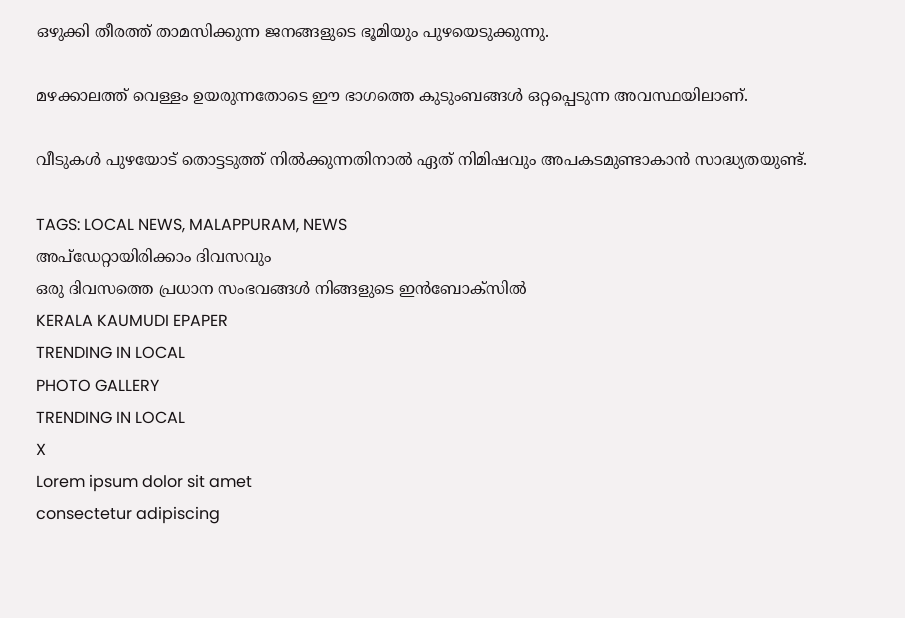ഒഴുക്കി തീരത്ത് താമസിക്കുന്ന ജനങ്ങളുടെ ഭൂമിയും പുഴയെടുക്കുന്നു.

മഴക്കാലത്ത് വെള്ളം ഉയരുന്നതോടെ ഈ ഭാഗത്തെ കുടുംബങ്ങൾ ഒറ്റപ്പെടുന്ന അവസ്ഥയിലാണ്.

വീടുകൾ പുഴയോട് തൊട്ടടുത്ത് നിൽക്കുന്നതിനാൽ ഏത് നിമിഷവും അപകടമുണ്ടാകാൻ സാദ്ധ്യതയുണ്ട്.

TAGS: LOCAL NEWS, MALAPPURAM, NEWS
അപ്ഡേറ്റായിരിക്കാം ദിവസവും
ഒരു ദിവസത്തെ പ്രധാന സംഭവങ്ങൾ നിങ്ങളുടെ ഇൻബോക്സിൽ
KERALA KAUMUDI EPAPER
TRENDING IN LOCAL
PHOTO GALLERY
TRENDING IN LOCAL
X
Lorem ipsum dolor sit amet
consectetur adipiscing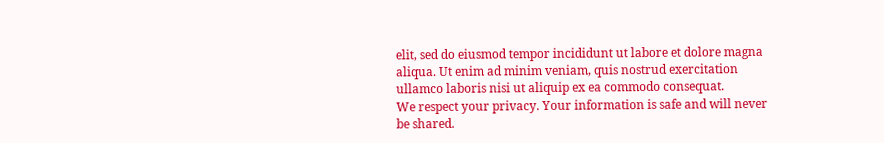elit, sed do eiusmod tempor incididunt ut labore et dolore magna aliqua. Ut enim ad minim veniam, quis nostrud exercitation ullamco laboris nisi ut aliquip ex ea commodo consequat.
We respect your privacy. Your information is safe and will never be shared.